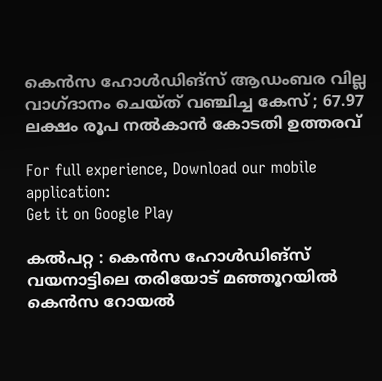കെന്‍സ ഹോള്‍ഡിങ്സ് ആഡംബര വില്ല വാഗ്ദാനം ചെയ്ത് വഞ്ചിച്ച കേസ് ; 67.97 ലക്ഷം രൂപ നല്‍കാന്‍ കോടതി ഉത്തരവ്

For full experience, Download our mobile application:
Get it on Google Play

കല്‍പറ്റ : കെന്‍സ ഹോള്‍ഡിങ്സ് വയനാട്ടിലെ തരിയോട് മഞ്ഞൂറയില്‍ കെന്‍സ റോയല്‍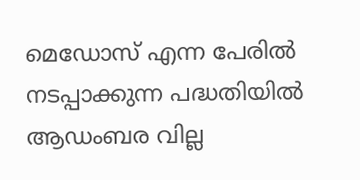മെഡോസ് എന്ന പേരില്‍ നടപ്പാക്കുന്ന പദ്ധതിയില്‍ ആഡംബര വില്ല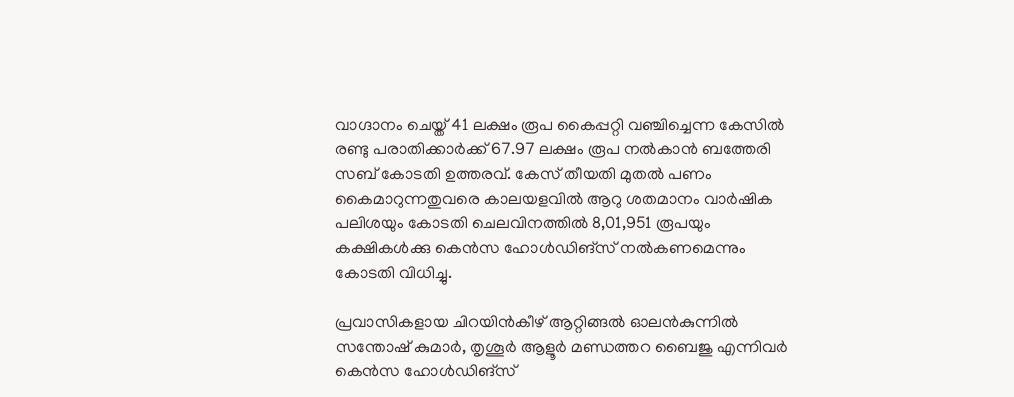വാഗ്ദാനം ചെയ്ത് 41 ലക്ഷം രൂപ കൈപ്പറ്റി വഞ്ചിച്ചെന്ന കേസില്‍ രണ്ടു പരാതിക്കാര്‍ക്ക് 67.97 ലക്ഷം രൂപ നല്‍കാന്‍ ബത്തേരി സബ് കോടതി ഉത്തരവ്. കേസ് തീയതി മുതല്‍ പണം കൈമാറുന്നതുവരെ കാലയളവില്‍ ആറു ശതമാനം വാര്‍ഷിക പലിശയും കോടതി ചെലവിനത്തില്‍ 8,01,951 രൂപയും കക്ഷികള്‍ക്കു കെന്‍സ ഹോള്‍ഡിങ്സ് നല്‍കണമെന്നും കോടതി വിധിച്ചു.

പ്രവാസികളായ ചിറയിന്‍കീഴ് ആറ്റിങ്ങല്‍ ഓലന്‍കുന്നില്‍ സന്തോഷ്‌ കുമാര്‍, തൃശൂര്‍ ആളൂര്‍ മണ്ഡത്തറ ബൈജു എന്നിവര്‍ കെന്‍സ ഹോള്‍ഡിങ്സ്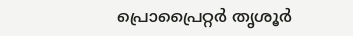പ്രൊപ്രൈറ്റര്‍ തൃശൂര്‍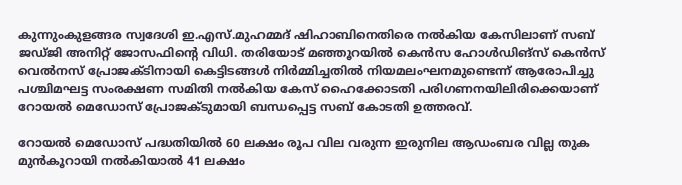കുന്നുംകുളങ്ങര സ്വദേശി ഇ.എസ്.മുഹമ്മദ് ഷിഹാബിനെതിരെ നല്‍കിയ കേസിലാണ് സബ് ജഡ്ജി അനിറ്റ് ജോസഫിന്റെ വിധി. തരിയോട് മഞ്ഞൂറയില്‍ കെന്‍സ ഹോള്‍ഡിങ്സ് കെന്‍സ് വെല്‍നസ് പ്രോജക്ടിനായി കെട്ടിടങ്ങള്‍ നിര്‍മ്മിച്ചതില്‍ നിയമലംഘനമുണ്ടെന്ന് ആരോപിച്ചു പശ്ചിമഘട്ട സംരക്ഷണ സമിതി നല്‍കിയ കേസ് ഹൈക്കോടതി പരിഗണനയിലിരിക്കെയാണ് റോയല്‍ മെഡോസ് പ്രോജക്ടുമായി ബന്ധപ്പെട്ട സബ് കോടതി ഉത്തരവ്.

റോയല്‍ മെഡോസ് പദ്ധതിയില്‍ 60 ലക്ഷം രൂപ വില വരുന്ന ഇരുനില ആഡംബര വില്ല തുക മുന്‍കൂറായി നല്‍കിയാല്‍ 41 ലക്ഷം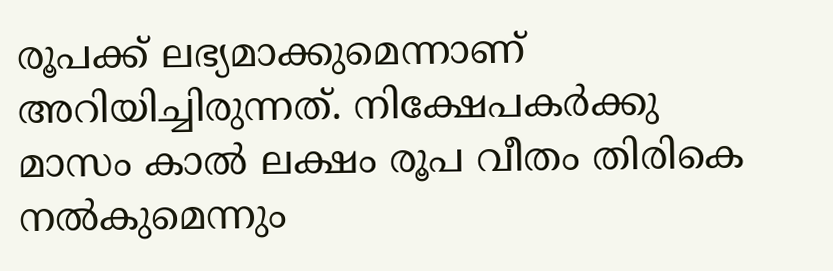രൂപക്ക് ലഭ്യമാക്കുമെന്നാണ് അറിയിച്ചിരുന്നത്. നിക്ഷേപകര്‍ക്കു മാസം കാല്‍ ലക്ഷം രൂപ വീതം തിരികെ നല്‍കുമെന്നും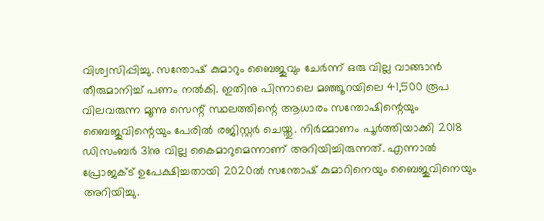വിശ്വസിപ്പിച്ചു. സന്തോഷ്‌ കുമാറും ബൈജുവും ചേര്‍ന്ന് ഒരു വില്ല വാങ്ങാന്‍ തീരുമാനിച്ച്‌ പണം നല്‍കി. ഇതിനു പിന്നാലെ മഞ്ഞൂറയിലെ 41,500 രൂപ വിലവരുന്ന മൂന്നു സെന്റ് സ്ഥലത്തിന്റെ ആധാരം സന്തോഷിന്റെയും ബൈജുവിന്റെയും പേരില്‍ രജിസ്റ്റര്‍ ചെയ്തു. നിര്‍മ്മാണം പൂര്‍ത്തിയാക്കി 2018 ഡിസംബര്‍ 31നു വില്ല കൈമാറുമെന്നാണ് അറിയിച്ചിരുന്നത്. എന്നാല്‍ പ്രോജക്‌ട് ഉപേക്ഷിച്ചതായി 2020ല്‍ സന്തോഷ്‌ കുമാറിനെയും ബൈജുവിനെയും അറിയിച്ചു.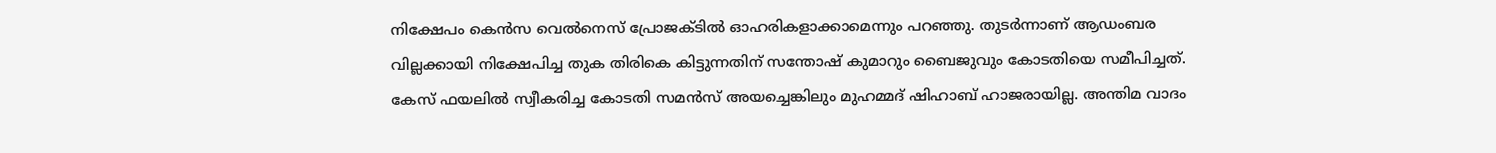നിക്ഷേപം കെന്‍സ വെല്‍നെസ് പ്രോജക്ടില്‍ ഓഹരികളാക്കാമെന്നും പറഞ്ഞു. തുടര്‍ന്നാണ് ആഡംബര വില്ലക്കായി നിക്ഷേപിച്ച തുക തിരികെ കിട്ടുന്നതിന് സന്തോഷ്‌ കുമാറും ബൈജുവും കോടതിയെ സമീപിച്ചത്. കേസ് ഫയലില്‍ സ്വീകരിച്ച കോടതി സമന്‍സ് അയച്ചെങ്കിലും മുഹമ്മദ് ഷിഹാബ് ഹാജരായില്ല. അന്തിമ വാദം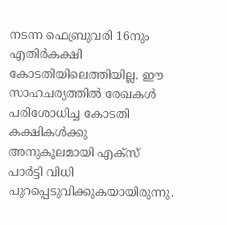നടന്ന ഫെബ്രുവരി 16നും എതിര്‍കക്ഷി കോടതിയിലെത്തിയില്ല. ഈ സാഹചര്യത്തില്‍ രേഖകള്‍ പരിശോധിച്ച കോടതി കക്ഷികള്‍ക്കു അനുകൂലമായി എക്‌സ് പാര്‍ട്ടി വിധി പുറപ്പെടുവിക്കുകയായിരുന്നു.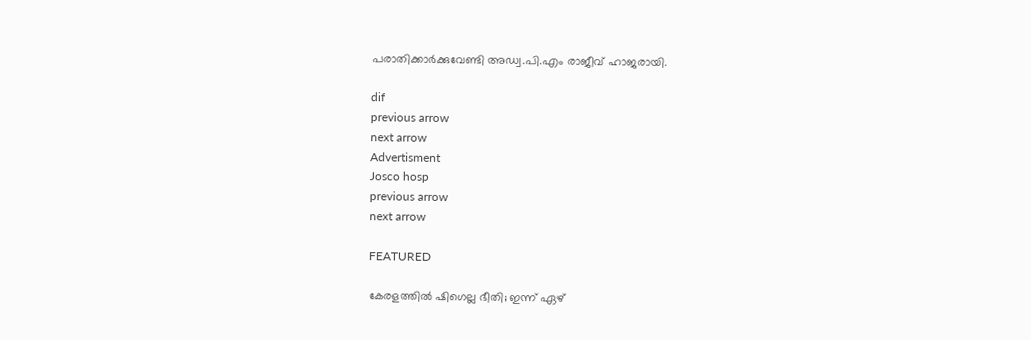പരാതിക്കാര്‍ക്കുവേണ്ടി അഡ്വ.പി.എം രാജീവ് ഹാജരായി.

dif
previous arrow
next arrow
Advertisment
Josco hosp
previous arrow
next arrow

FEATURED

കേരളത്തിൽ ഷിഗെല്ല ഭീതി; ഇന്ന് ഏഴ്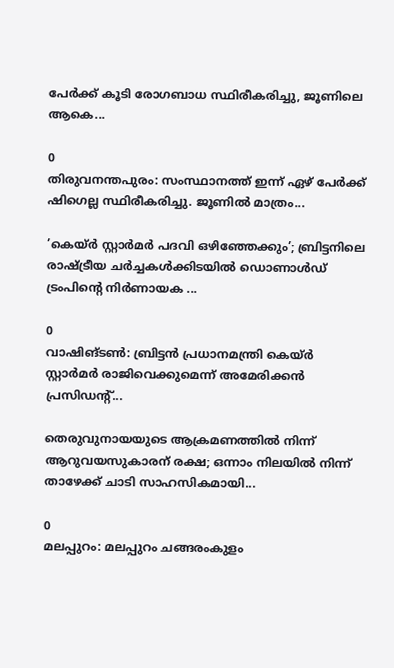പേർക്ക് കൂടി രോഗബാധ സ്ഥിരീകരിച്ചു, ജൂണിലെ ആകെ...

0
തിരുവനന്തപുരം: സംസ്ഥാനത്ത് ഇന്ന് ഏഴ് പേര്‍ക്ക് ഷിഗെല്ല സ്ഥിരീകരിച്ചു. ജൂണില്‍ മാത്രം...

’കെയ്ര്‍ സ്റ്റാര്‍മര്‍ പദവി ഒഴിഞ്ഞേക്കും’; ബ്രിട്ടനിലെ രാഷ്ട്രീയ ചർച്ചകൾക്കിടയിൽ ഡൊണാൾഡ് ട്രംപിന്റെ നിർണായക ...

0
വാഷിങ്ടണ്‍: ബ്രിട്ടൻ പ്രധാനമന്ത്രി കെയ്ര്‍ സ്റ്റാര്‍മര്‍ രാജിവെക്കുമെന്ന് അമേരിക്കന്‍ പ്രസിഡന്റ്...

തെരുവുനായയുടെ ആക്രമണത്തിൽ നിന്ന് ആറുവയസുകാരന് രക്ഷ; ഒന്നാം നിലയിൽ നിന്ന് താഴേക്ക് ചാടി സാഹസികമായി...

0
മലപ്പുറം: മലപ്പുറം ചങ്ങരംകുളം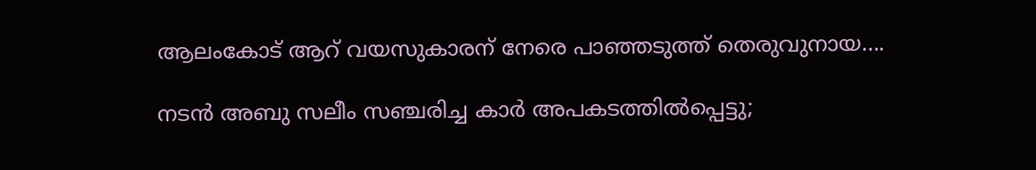ആലംകോട് ആറ് വയസുകാരന് നേരെ പാഞ്ഞടുത്ത് തെരുവുനായ....

നടൻ അബു സലീം സഞ്ചരിച്ച കാർ അപകടത്തിൽപ്പെട്ടു;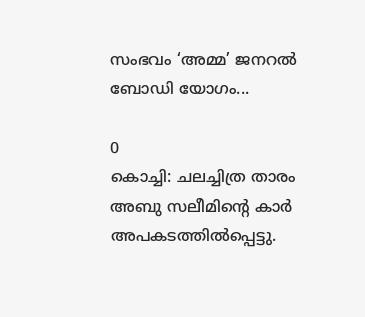സംഭവം ‘അമ്മ’ ജനറൽ ബോഡി യോഗം...

0
കൊച്ചി: ചലച്ചിത്ര താരം അബു സലീമിന്റെ കാര്‍ അപകടത്തില്‍പ്പെട്ടു.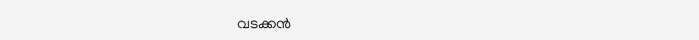വടക്കന്‍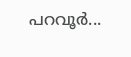പറവൂര്‍...